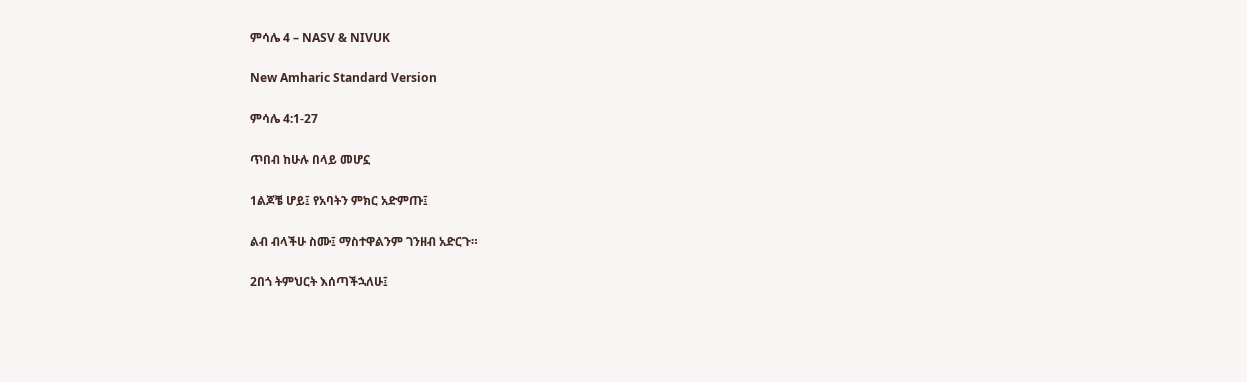ምሳሌ 4 – NASV & NIVUK

New Amharic Standard Version

ምሳሌ 4:1-27

ጥበብ ከሁሉ በላይ መሆኗ

1ልጆቼ ሆይ፤ የአባትን ምክር አድምጡ፤

ልብ ብላችሁ ስሙ፤ ማስተዋልንም ገንዘብ አድርጉ።

2በጎ ትምህርት እሰጣችኋለሁ፤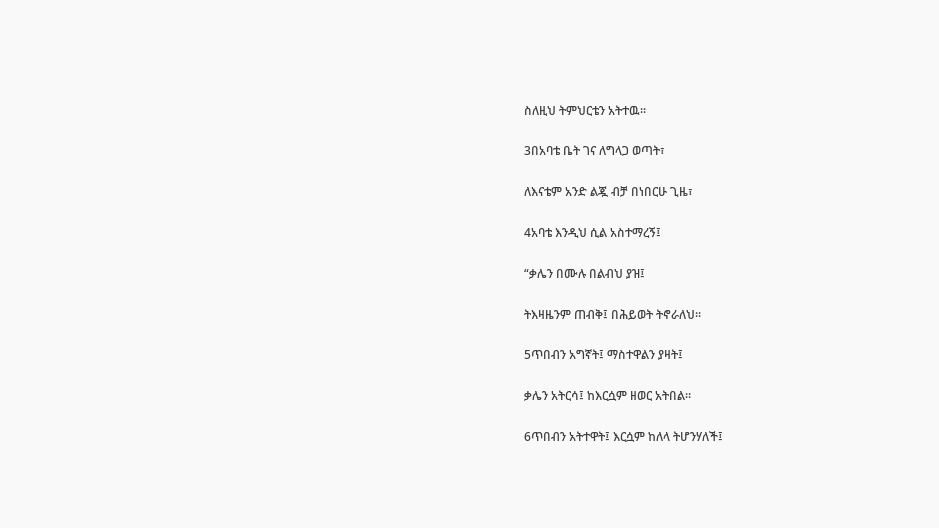ስለዚህ ትምህርቴን አትተዉ።

3በአባቴ ቤት ገና ለግላጋ ወጣት፣

ለእናቴም አንድ ልጇ ብቻ በነበርሁ ጊዜ፣

4አባቴ እንዲህ ሲል አስተማረኝ፤

“ቃሌን በሙሉ በልብህ ያዝ፤

ትእዛዜንም ጠብቅ፤ በሕይወት ትኖራለህ።

5ጥበብን አግኛት፤ ማስተዋልን ያዛት፤

ቃሌን አትርሳ፤ ከእርሷም ዘወር አትበል።

6ጥበብን አትተዋት፤ እርሷም ከለላ ትሆንሃለች፤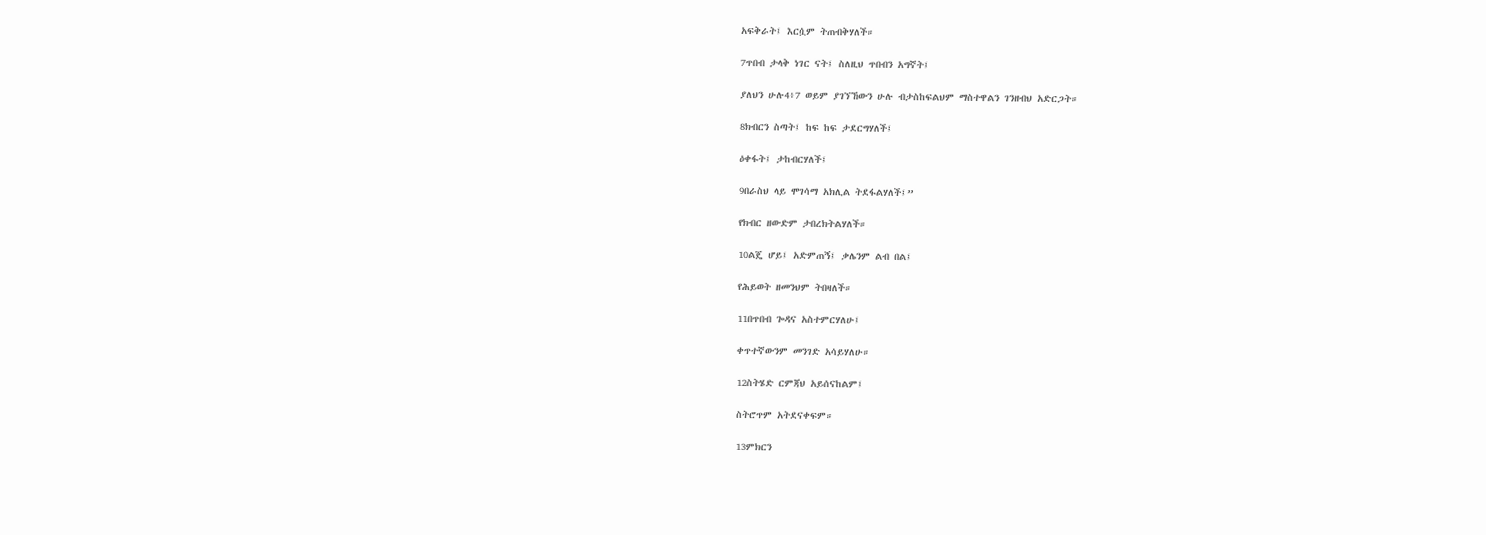አፍቅራት፤ እርሷም ትጠብቅሃለች።

7ጥበብ ታላቅ ነገር ናት፤ ስለዚህ ጥበብን አግኛት፤

ያለህን ሁሉ4፥7 ወይም ያገኘኸውን ሁሉ ብታስከፍልህም ማስተዋልን ገንዘብህ አድርጋት።

8ክብርን ስጣት፤ ከፍ ከፍ ታደርግሃለች፤

ዕቀፋት፤ ታከብርሃለች፤

9በራስህ ላይ ሞገሳማ አክሊል ትደፋልሃለች፤”

የክብር ዘውድም ታበረክትልሃለች።

10ልጄ ሆይ፤ አድምጠኝ፤ ቃሌንም ልብ በል፤

የሕይወት ዘመንህም ትበዛለች።

11በጥበብ ጐዳና አስተምርሃለሁ፤

ቀጥተኛውንም መንገድ አሳይሃለሁ።

12ስትሄድ ርምጃህ አይሰናከልም፤

ስትሮጥም አትደናቀፍም።

13ምክርን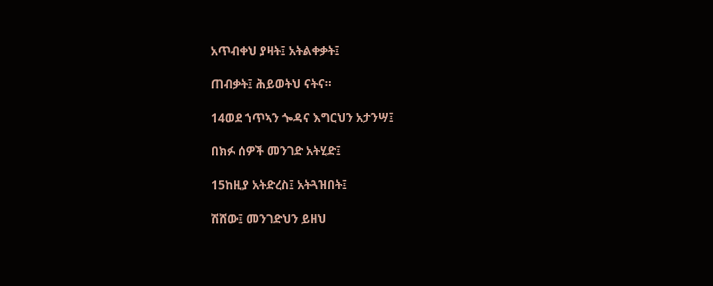አጥብቀህ ያዛት፤ አትልቀቃት፤

ጠብቃት፤ ሕይወትህ ናትና።

14ወደ ኀጥኣን ጐዳና እግርህን አታንሣ፤

በክፉ ሰዎች መንገድ አትሂድ፤

15ከዚያ አትድረስ፤ አትጓዝበት፤

ሽሸው፤ መንገድህን ይዘህ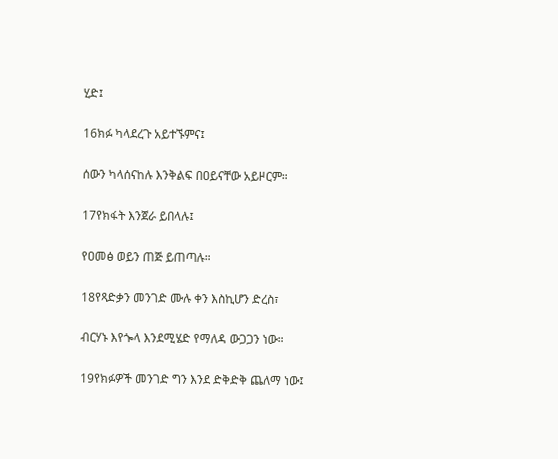ሂድ፤

16ክፉ ካላደረጉ አይተኙምና፤

ሰውን ካላሰናከሉ እንቅልፍ በዐይናቸው አይዞርም።

17የክፋት እንጀራ ይበላሉ፤

የዐመፅ ወይን ጠጅ ይጠጣሉ።

18የጻድቃን መንገድ ሙሉ ቀን እስኪሆን ድረስ፣

ብርሃኑ እየጐላ እንደሚሄድ የማለዳ ውጋጋን ነው።

19የክፉዎች መንገድ ግን እንደ ድቅድቅ ጨለማ ነው፤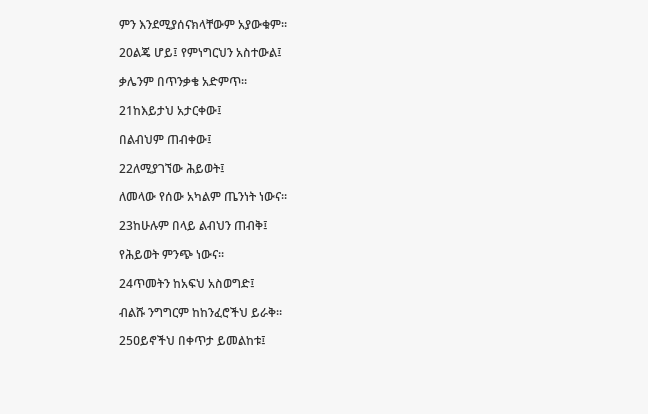ምን እንደሚያሰናክላቸውም አያውቁም።

20ልጄ ሆይ፤ የምነግርህን አስተውል፤

ቃሌንም በጥንቃቄ አድምጥ።

21ከእይታህ አታርቀው፤

በልብህም ጠብቀው፤

22ለሚያገኘው ሕይወት፤

ለመላው የሰው አካልም ጤንነት ነውና።

23ከሁሉም በላይ ልብህን ጠብቅ፤

የሕይወት ምንጭ ነውና።

24ጥመትን ከአፍህ አስወግድ፤

ብልሹ ንግግርም ከከንፈሮችህ ይራቅ።

25ዐይኖችህ በቀጥታ ይመልከቱ፤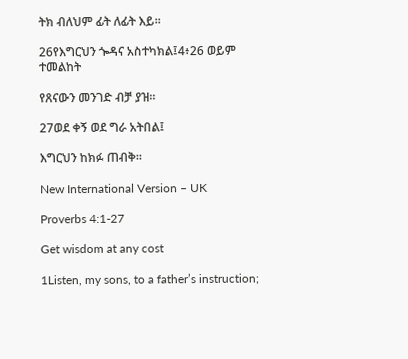ትክ ብለህም ፊት ለፊት እይ።

26የእግርህን ጐዳና አስተካክል፤4፥26 ወይም ተመልከት

የጸናውን መንገድ ብቻ ያዝ።

27ወደ ቀኝ ወደ ግራ አትበል፤

እግርህን ከክፉ ጠብቅ።

New International Version – UK

Proverbs 4:1-27

Get wisdom at any cost

1Listen, my sons, to a father’s instruction;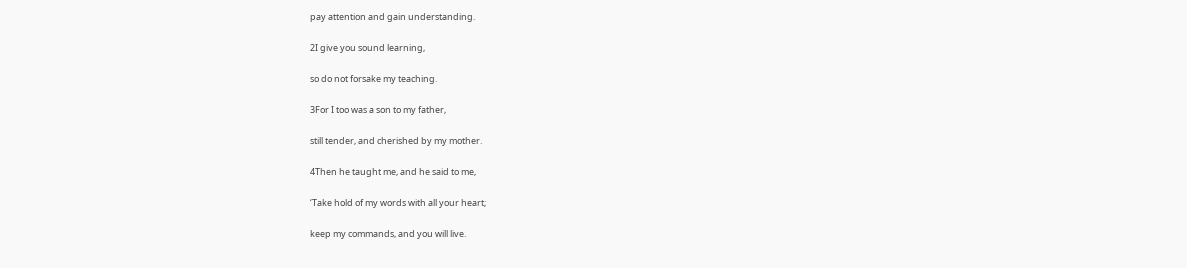pay attention and gain understanding.

2I give you sound learning,

so do not forsake my teaching.

3For I too was a son to my father,

still tender, and cherished by my mother.

4Then he taught me, and he said to me,

‘Take hold of my words with all your heart;

keep my commands, and you will live.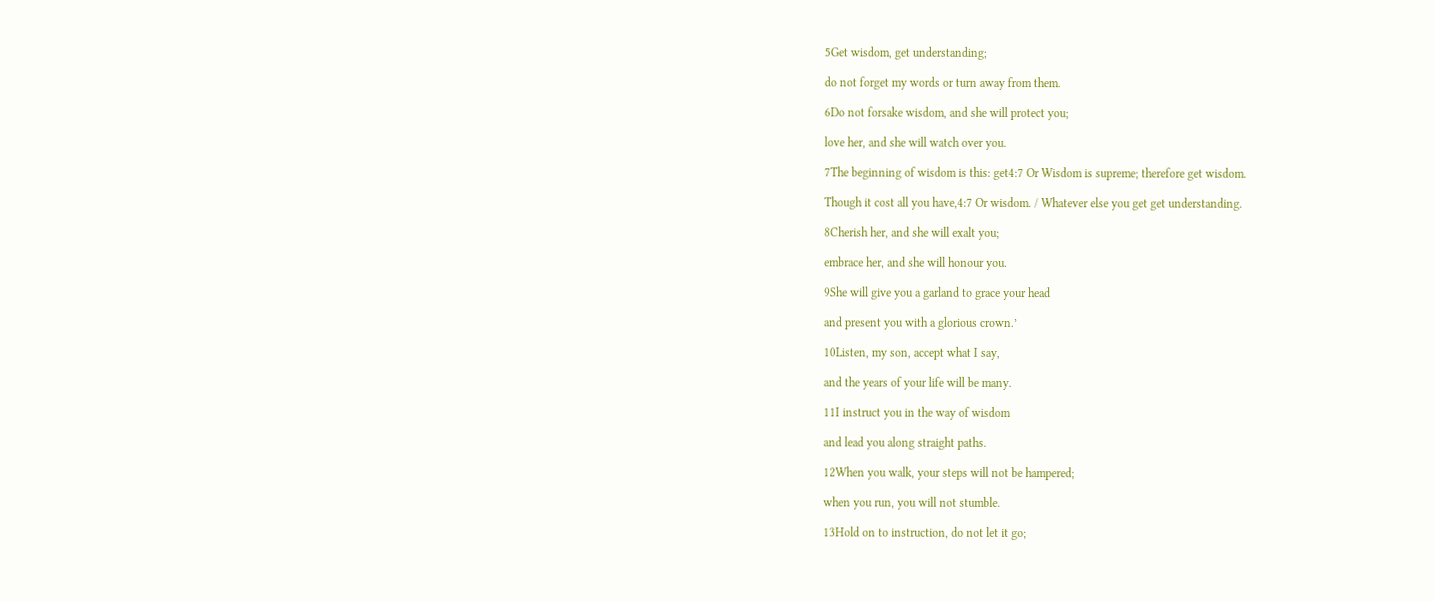5Get wisdom, get understanding;

do not forget my words or turn away from them.

6Do not forsake wisdom, and she will protect you;

love her, and she will watch over you.

7The beginning of wisdom is this: get4:7 Or Wisdom is supreme; therefore get wisdom.

Though it cost all you have,4:7 Or wisdom. / Whatever else you get get understanding.

8Cherish her, and she will exalt you;

embrace her, and she will honour you.

9She will give you a garland to grace your head

and present you with a glorious crown.’

10Listen, my son, accept what I say,

and the years of your life will be many.

11I instruct you in the way of wisdom

and lead you along straight paths.

12When you walk, your steps will not be hampered;

when you run, you will not stumble.

13Hold on to instruction, do not let it go;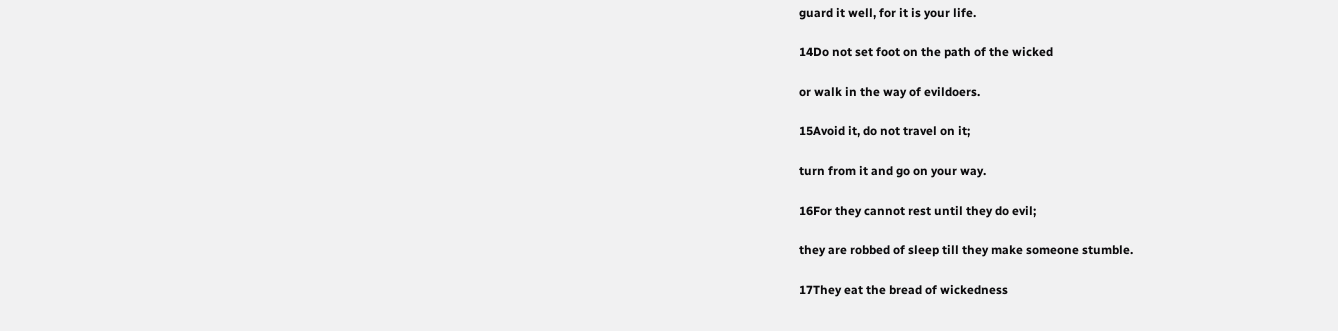guard it well, for it is your life.

14Do not set foot on the path of the wicked

or walk in the way of evildoers.

15Avoid it, do not travel on it;

turn from it and go on your way.

16For they cannot rest until they do evil;

they are robbed of sleep till they make someone stumble.

17They eat the bread of wickedness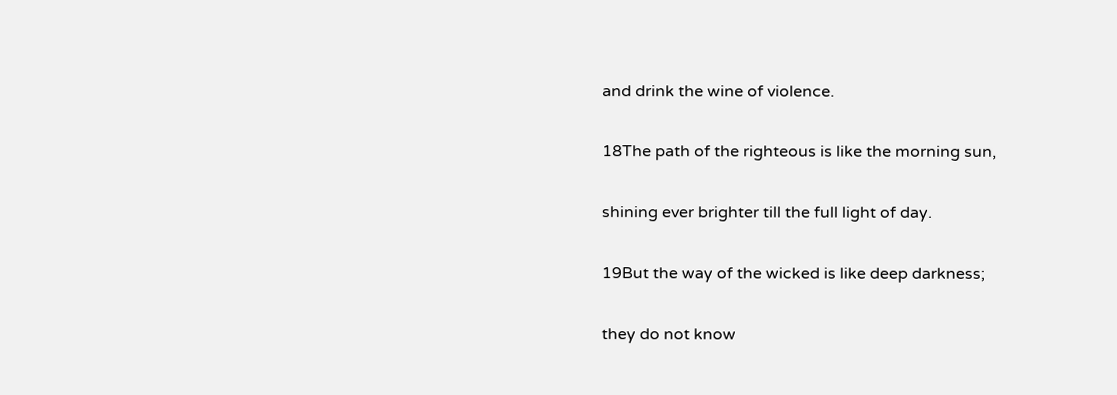and drink the wine of violence.

18The path of the righteous is like the morning sun,

shining ever brighter till the full light of day.

19But the way of the wicked is like deep darkness;

they do not know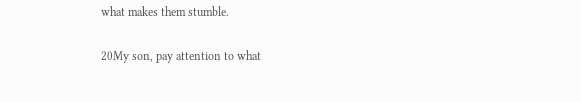what makes them stumble.

20My son, pay attention to what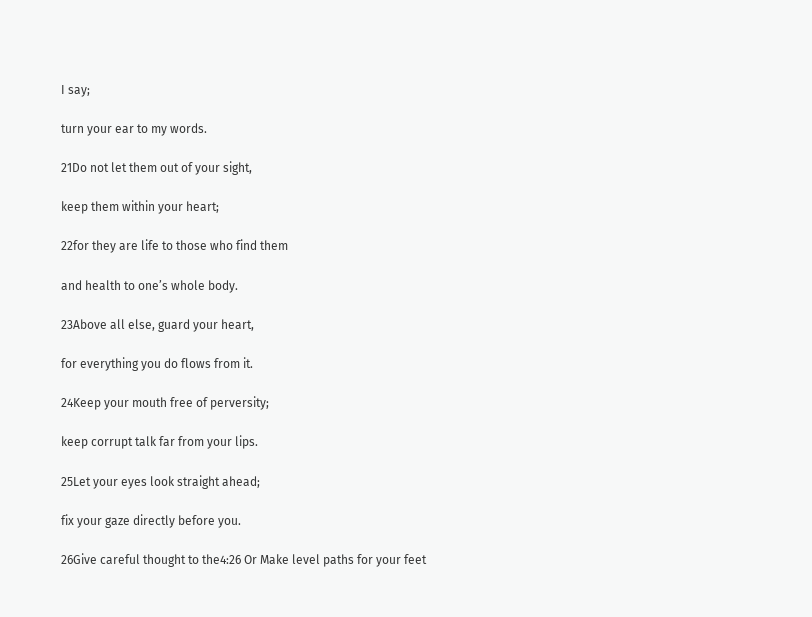I say;

turn your ear to my words.

21Do not let them out of your sight,

keep them within your heart;

22for they are life to those who find them

and health to one’s whole body.

23Above all else, guard your heart,

for everything you do flows from it.

24Keep your mouth free of perversity;

keep corrupt talk far from your lips.

25Let your eyes look straight ahead;

fix your gaze directly before you.

26Give careful thought to the4:26 Or Make level paths for your feet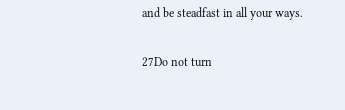and be steadfast in all your ways.

27Do not turn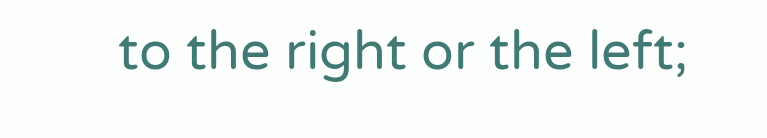to the right or the left;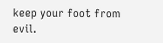keep your foot from evil.